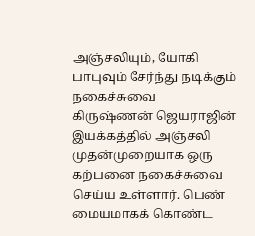அஞ்சலியும், யோகி பாபுவும் சேர்ந்து நடிக்கும் நகைச்சுவை
கிருஷ்ணன் ஜெயராஜின் இயக்கத்தில் அஞ்சலி முதன்முறையாக ஒரு கற்பனை நகைச்சுவை செய்ய உள்ளார். பெண் மையமாகக் கொண்ட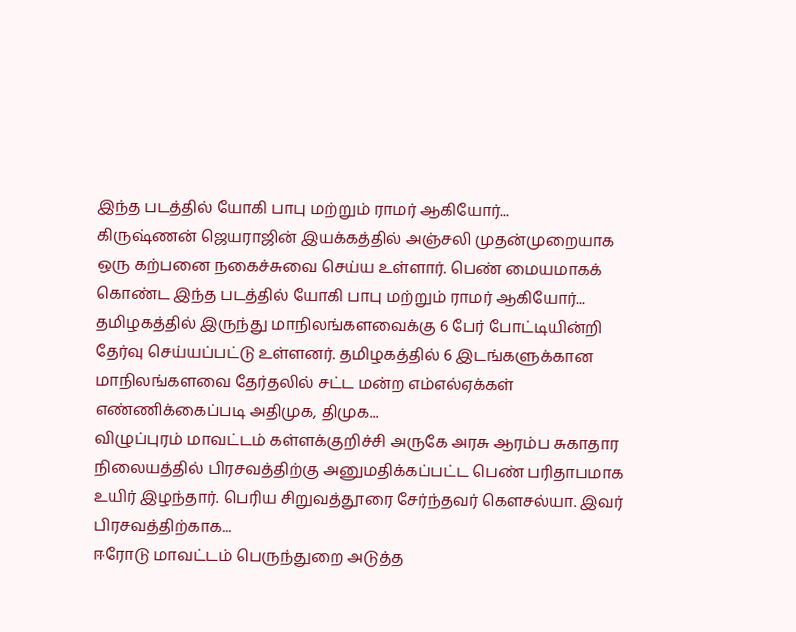இந்த படத்தில் யோகி பாபு மற்றும் ராமர் ஆகியோர்...
கிருஷ்ணன் ஜெயராஜின் இயக்கத்தில் அஞ்சலி முதன்முறையாக ஒரு கற்பனை நகைச்சுவை செய்ய உள்ளார். பெண் மையமாகக் கொண்ட இந்த படத்தில் யோகி பாபு மற்றும் ராமர் ஆகியோர்...
தமிழகத்தில் இருந்து மாநிலங்களவைக்கு 6 பேர் போட்டியின்றி தேர்வு செய்யப்பட்டு உள்ளனர். தமிழகத்தில் 6 இடங்களுக்கான மாநிலங்களவை தேர்தலில் சட்ட மன்ற எம்எல்ஏக்கள் எண்ணிக்கைப்படி அதிமுக, திமுக...
விழுப்புரம் மாவட்டம் கள்ளக்குறிச்சி அருகே அரசு ஆரம்ப சுகாதார நிலையத்தில் பிரசவத்திற்கு அனுமதிக்கப்பட்ட பெண் பரிதாபமாக உயிர் இழந்தார். பெரிய சிறுவத்தூரை சேர்ந்தவர் கௌசல்யா. இவர் பிரசவத்திற்காக...
ஈரோடு மாவட்டம் பெருந்துறை அடுத்த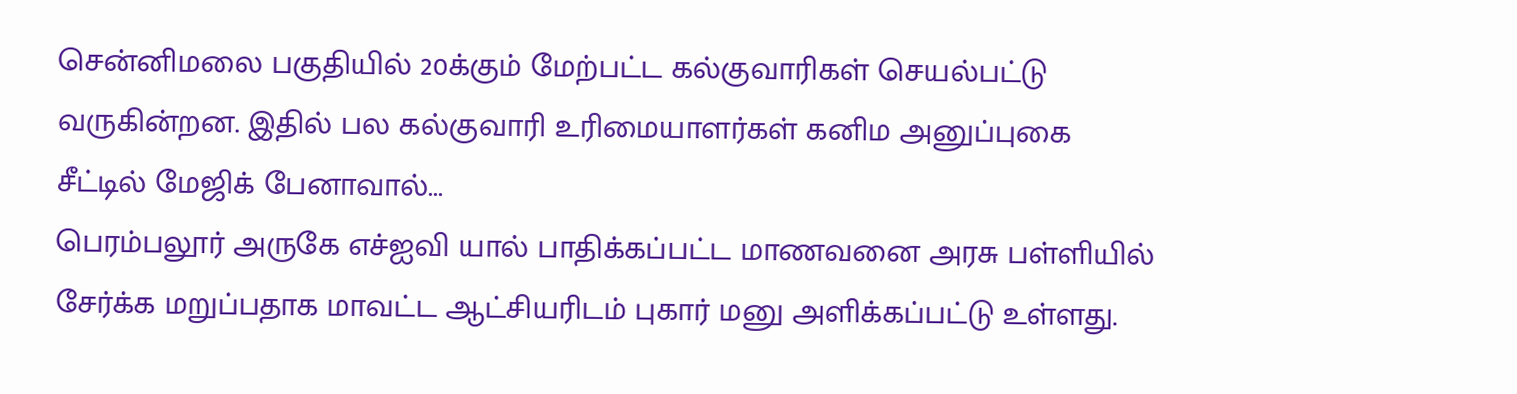சென்னிமலை பகுதியில் 20க்கும் மேற்பட்ட கல்குவாரிகள் செயல்பட்டு வருகின்றன. இதில் பல கல்குவாரி உரிமையாளர்கள் கனிம அனுப்புகை சீட்டில் மேஜிக் பேனாவால்...
பெரம்பலூர் அருகே எச்ஐவி யால் பாதிக்கப்பட்ட மாணவனை அரசு பள்ளியில் சேர்க்க மறுப்பதாக மாவட்ட ஆட்சியரிடம் புகார் மனு அளிக்கப்பட்டு உள்ளது.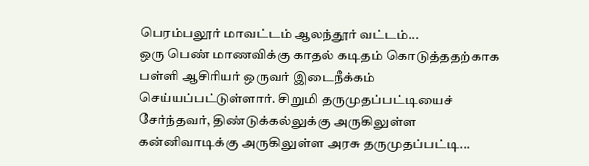பெரம்பலூர் மாவட்டம் ஆலந்தூர் வட்டம்...
ஒரு பெண் மாணவிக்கு காதல் கடிதம் கொடுத்ததற்காக பள்ளி ஆசிரியர் ஒருவர் இடைநீக்கம் செய்யப்பட்டுள்ளார். சிறுமி தருமுதப்பட்டியைச் சேர்ந்தவர், திண்டுக்கல்லுக்கு அருகிலுள்ள கன்னிவாடிக்கு அருகிலுள்ள அரசு தருமுதப்பட்டி...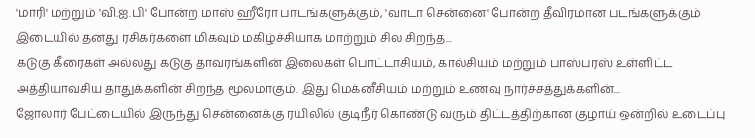'மாரி' மற்றும் 'வி.ஐ.பி' போன்ற மாஸ் ஹீரோ பாடங்களுக்கும், 'வாடா சென்னை' போன்ற தீவிரமான படங்களுக்கும் இடையில் தனது ரசிகர்களை மிகவும் மகிழ்ச்சியாக மாற்றும் சில சிறந்த...
கடுகு கீரைகள் அல்லது கடுகு தாவரங்களின் இலைகள் பொட்டாசியம், கால்சியம் மற்றும் பாஸ்பரஸ் உள்ளிட்ட அத்தியாவசிய தாதுக்களின் சிறந்த மூலமாகும். இது மெக்னீசியம் மற்றும் உணவு நார்ச்சத்துக்களின்...
ஜோலார் பேட்டையில் இருந்து சென்னைக்கு ரயிலில் குடிநீர் கொண்டு வரும் திட்டத்திற்கான குழாய் ஒன்றில் உடைப்பு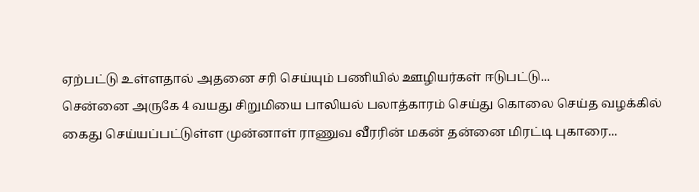ஏற்பட்டு உள்ளதால் அதனை சரி செய்யும் பணியில் ஊழியர்கள் ஈடுபட்டு...
சென்னை அருகே 4 வயது சிறுமியை பாலியல் பலாத்காரம் செய்து கொலை செய்த வழக்கில் கைது செய்யப்பட்டுள்ள முன்னாள் ராணுவ வீரரின் மகன் தன்னை மிரட்டி புகாரை...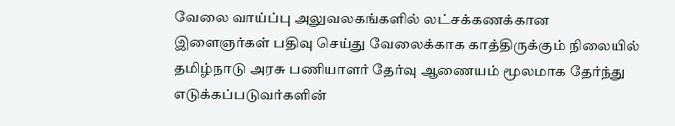வேலை வாய்ப்பு அலுவலகங்களில் லட்சக்கணக்கான இளைஞர்கள் பதிவு செய்து வேலைக்காக காத்திருக்கும் நிலையில் தமிழ்நாடு அரசு பணியாளர் தேர்வு ஆணையம் மூலமாக தேர்ந்து எடுக்கப்படுவர்களின்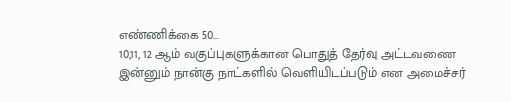எண்ணிக்கை 50...
10,11, 12 ஆம் வகுப்புகளுக்கான பொதுத் தேர்வு அட்டவணை இன்னும் நான்கு நாட்களில் வெளியிடப்படும் என அமைச்சர்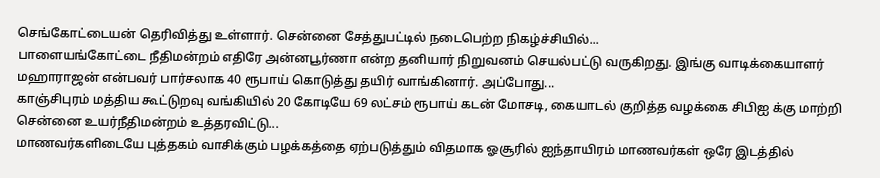செங்கோட்டையன் தெரிவித்து உள்ளார். சென்னை சேத்துபட்டில் நடைபெற்ற நிகழ்ச்சியில்...
பாளையங்கோட்டை நீதிமன்றம் எதிரே அன்னபூர்ணா என்ற தனியார் நிறுவனம் செயல்பட்டு வருகிறது. இங்கு வாடிக்கையாளர் மஹாராஜன் என்பவர் பார்சலாக 40 ரூபாய் கொடுத்து தயிர் வாங்கினார். அப்போது...
காஞ்சிபுரம் மத்திய கூட்டுறவு வங்கியில் 20 கோடியே 69 லட்சம் ரூபாய் கடன் மோசடி, கையாடல் குறித்த வழக்கை சிபிஐ க்கு மாற்றி சென்னை உயர்நீதிமன்றம் உத்தரவிட்டு...
மாணவர்களிடையே புத்தகம் வாசிக்கும் பழக்கத்தை ஏற்படுத்தும் விதமாக ஓசூரில் ஐந்தாயிரம் மாணவர்கள் ஒரே இடத்தில்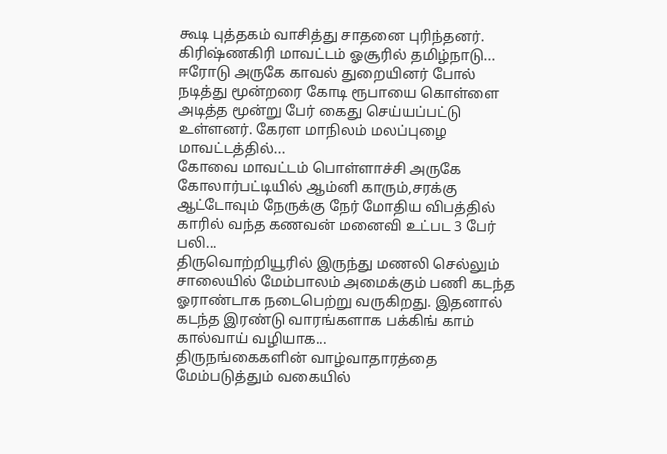கூடி புத்தகம் வாசித்து சாதனை புரிந்தனர். கிரிஷ்ணகிரி மாவட்டம் ஓசூரில் தமிழ்நாடு...
ஈரோடு அருகே காவல் துறையினர் போல் நடித்து மூன்றரை கோடி ரூபாயை கொள்ளை அடித்த மூன்று பேர் கைது செய்யப்பட்டு உள்ளனர். கேரள மாநிலம் மலப்புழை மாவட்டத்தில்...
கோவை மாவட்டம் பொள்ளாச்சி அருகே கோலார்பட்டியில் ஆம்னி காரும்,சரக்கு ஆட்டோவும் நேருக்கு நேர் மோதிய விபத்தில் காரில் வந்த கணவன் மனைவி உட்பட 3 பேர் பலி...
திருவொற்றியூரில் இருந்து மணலி செல்லும் சாலையில் மேம்பாலம் அமைக்கும் பணி கடந்த ஓராண்டாக நடைபெற்று வருகிறது. இதனால் கடந்த இரண்டு வாரங்களாக பக்கிங் காம் கால்வாய் வழியாக...
திருநங்கைகளின் வாழ்வாதாரத்தை மேம்படுத்தும் வகையில்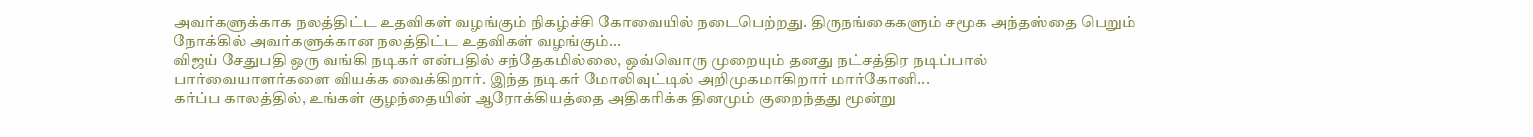அவர்களுக்காக நலத்திட்ட உதவிகள் வழங்கும் நிகழ்ச்சி கோவையில் நடைபெற்றது. திருநங்கைகளும் சமூக அந்தஸ்தை பெறும் நோக்கில் அவர்களுக்கான நலத்திட்ட உதவிகள் வழங்கும்...
விஜய் சேதுபதி ஒரு வங்கி நடிகர் என்பதில் சந்தேகமில்லை, ஒவ்வொரு முறையும் தனது நட்சத்திர நடிப்பால் பார்வையாளர்களை வியக்க வைக்கிறார். இந்த நடிகர் மோலிவுட்டில் அறிமுகமாகிறார் மார்கோனி...
கர்ப்ப காலத்தில், உங்கள் குழந்தையின் ஆரோக்கியத்தை அதிகரிக்க தினமும் குறைந்தது மூன்று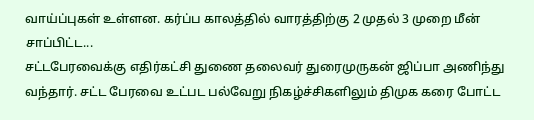வாய்ப்புகள் உள்ளன. கர்ப்ப காலத்தில் வாரத்திற்கு 2 முதல் 3 முறை மீன் சாப்பிட்ட...
சட்டபேரவைக்கு எதிர்கட்சி துணை தலைவர் துரைமுருகன் ஜிப்பா அணிந்து வந்தார். சட்ட பேரவை உட்பட பல்வேறு நிகழ்ச்சிகளிலும் திமுக கரை போட்ட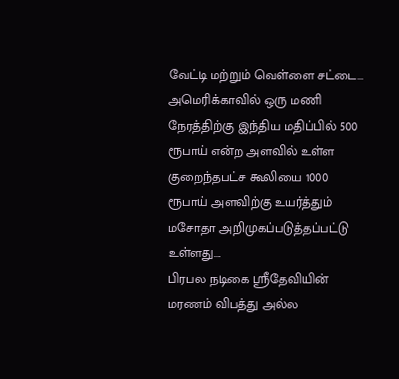வேட்டி மற்றும் வெள்ளை சட்டை...
அமெரிக்காவில் ஒரு மணி நேரத்திற்கு இந்திய மதிப்பில் 500 ரூபாய் என்ற அளவில் உள்ள குறைந்தபட்ச கூலியை 1000 ரூபாய் அளவிற்கு உயர்த்தும் மசோதா அறிமுகப்படுத்தப்பட்டு உள்ளது....
பிரபல நடிகை ஸ்ரீதேவியின் மரணம் விபத்து அல்ல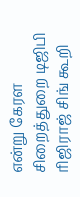என்று கேரள சிறைத்துறை டிஜிபி ரிஜிராஜ் சிங் கூறி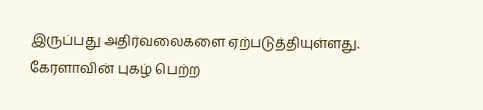இருப்பது அதிர்வலைகளை ஏற்படுத்தியுள்ளது. கேரளாவின் புகழ் பெற்ற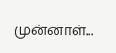முன்னாள்...